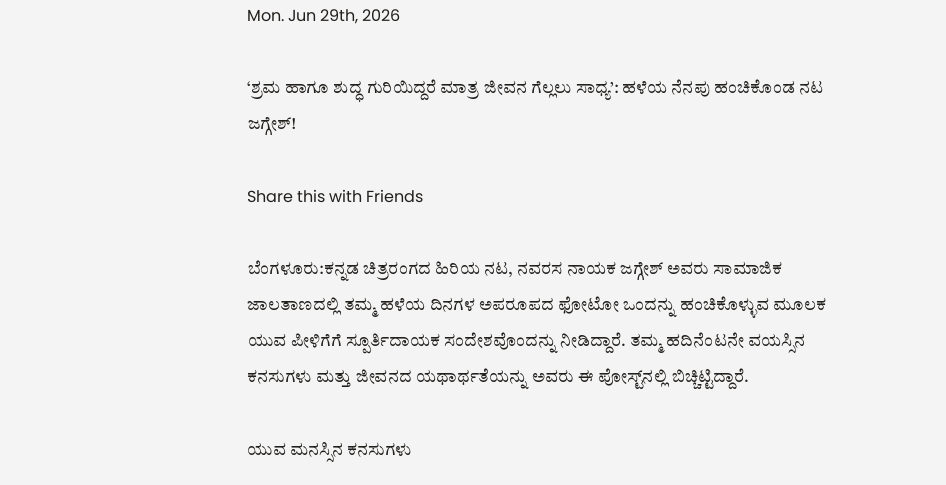Mon. Jun 29th, 2026

‘ಶ್ರಮ ಹಾಗೂ ಶುದ್ಧ ಗುರಿಯಿದ್ದರೆ ಮಾತ್ರ ಜೀವನ ಗೆಲ್ಲಲು ಸಾಧ್ಯ’: ಹಳೆಯ ನೆನಪು ಹಂಚಿಕೊಂಡ ನಟ ಜಗ್ಗೇಶ್!

Share this with Friends

ಬೆಂಗಳೂರು:ಕನ್ನಡ ಚಿತ್ರರಂಗದ ಹಿರಿಯ ನಟ, ನವರಸ ನಾಯಕ ಜಗ್ಗೇಶ್ ಅವರು ಸಾಮಾಜಿಕ ಜಾಲತಾಣದಲ್ಲಿ ತಮ್ಮ ಹಳೆಯ ದಿನಗಳ ಅಪರೂಪದ ಫೋಟೋ ಒಂದನ್ನು ಹಂಚಿಕೊಳ್ಳುವ ಮೂಲಕ ಯುವ ಪೀಳಿಗೆಗೆ ಸ್ಪೂರ್ತಿದಾಯಕ ಸಂದೇಶವೊಂದನ್ನು ನೀಡಿದ್ದಾರೆ. ತಮ್ಮ ಹದಿನೆಂಟನೇ ವಯಸ್ಸಿನ ಕನಸುಗಳು ಮತ್ತು ಜೀವನದ ಯಥಾರ್ಥತೆಯನ್ನು ಅವರು ಈ ಪೋಸ್ಟ್‌ನಲ್ಲಿ ಬಿಚ್ಚಿಟ್ಟಿದ್ದಾರೆ.

ಯುವ ಮನಸ್ಸಿನ ಕನಸುಗಳು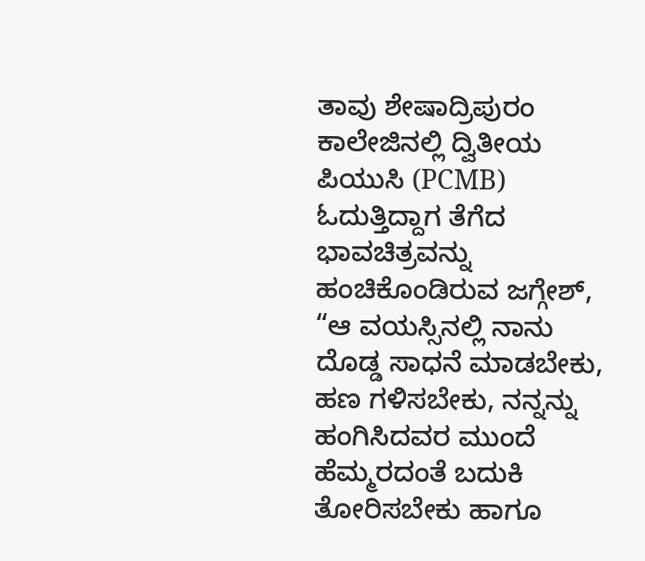ತಾವು ಶೇಷಾದ್ರಿಪುರಂ ಕಾಲೇಜಿನಲ್ಲಿ ದ್ವಿತೀಯ ಪಿಯುಸಿ (PCMB) ಓದುತ್ತಿದ್ದಾಗ ತೆಗೆದ ಭಾವಚಿತ್ರವನ್ನು ಹಂಚಿಕೊಂಡಿರುವ ಜಗ್ಗೇಶ್, “ಆ ವಯಸ್ಸಿನಲ್ಲಿ ನಾನು ದೊಡ್ಡ ಸಾಧನೆ ಮಾಡಬೇಕು, ಹಣ ಗಳಿಸಬೇಕು, ನನ್ನನ್ನು ಹಂಗಿಸಿದವರ ಮುಂದೆ ಹೆಮ್ಮರದಂತೆ ಬದುಕಿ ತೋರಿಸಬೇಕು ಹಾಗೂ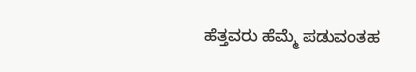ಹೆತ್ತವರು ಹೆಮ್ಮೆ ಪಡುವಂತಹ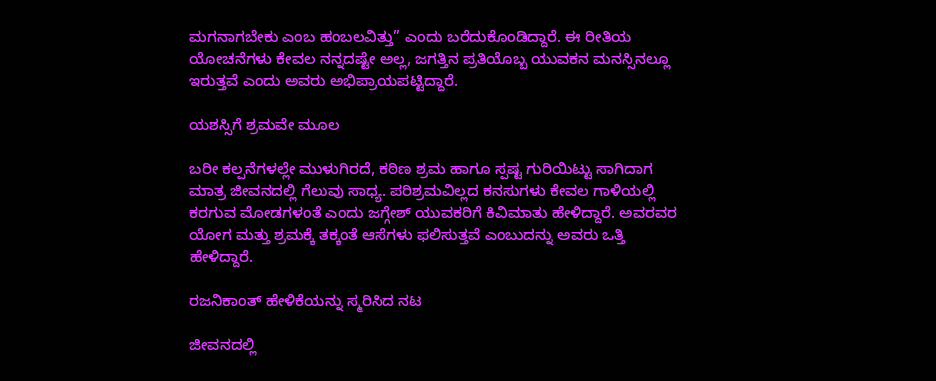ಮಗನಾಗಬೇಕು ಎಂಬ ಹಂಬಲವಿತ್ತು” ಎಂದು ಬರೆದುಕೊಂಡಿದ್ದಾರೆ. ಈ ರೀತಿಯ ಯೋಚನೆಗಳು ಕೇವಲ ನನ್ನದಷ್ಟೇ ಅಲ್ಲ, ಜಗತ್ತಿನ ಪ್ರತಿಯೊಬ್ಬ ಯುವಕನ ಮನಸ್ಸಿನಲ್ಲೂ ಇರುತ್ತವೆ ಎಂದು ಅವರು ಅಭಿಪ್ರಾಯಪಟ್ಟಿದ್ದಾರೆ.

ಯಶಸ್ಸಿಗೆ ಶ್ರಮವೇ ಮೂಲ

ಬರೀ ಕಲ್ಪನೆಗಳಲ್ಲೇ ಮುಳುಗಿರದೆ, ಕಠಿಣ ಶ್ರಮ ಹಾಗೂ ಸ್ಪಷ್ಟ ಗುರಿಯಿಟ್ಟು ಸಾಗಿದಾಗ ಮಾತ್ರ ಜೀವನದಲ್ಲಿ ಗೆಲುವು ಸಾಧ್ಯ. ಪರಿಶ್ರಮವಿಲ್ಲದ ಕನಸುಗಳು ಕೇವಲ ಗಾಳಿಯಲ್ಲಿ ಕರಗುವ ಮೋಡಗಳಂತೆ ಎಂದು ಜಗ್ಗೇಶ್ ಯುವಕರಿಗೆ ಕಿವಿಮಾತು ಹೇಳಿದ್ದಾರೆ. ಅವರವರ ಯೋಗ ಮತ್ತು ಶ್ರಮಕ್ಕೆ ತಕ್ಕಂತೆ ಆಸೆಗಳು ಫಲಿಸುತ್ತವೆ ಎಂಬುದನ್ನು ಅವರು ಒತ್ತಿ ಹೇಳಿದ್ದಾರೆ.

ರಜನಿಕಾಂತ್ ಹೇಳಿಕೆಯನ್ನು ಸ್ಮರಿಸಿದ ನಟ

ಜೀವನದಲ್ಲಿ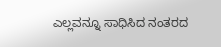ಎಲ್ಲವನ್ನೂ ಸಾಧಿಸಿದ ನಂತರದ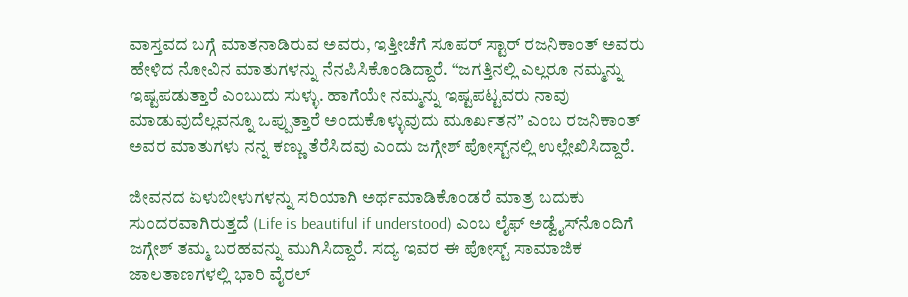ವಾಸ್ತವದ ಬಗ್ಗೆ ಮಾತನಾಡಿರುವ ಅವರು, ಇತ್ತೀಚೆಗೆ ಸೂಪರ್ ಸ್ಟಾರ್ ರಜನಿಕಾಂತ್ ಅವರು ಹೇಳಿದ ನೋವಿನ ಮಾತುಗಳನ್ನು ನೆನಪಿಸಿಕೊಂಡಿದ್ದಾರೆ. “ಜಗತ್ತಿನಲ್ಲಿ ಎಲ್ಲರೂ ನಮ್ಮನ್ನು ಇಷ್ಟಪಡುತ್ತಾರೆ ಎಂಬುದು ಸುಳ್ಳು. ಹಾಗೆಯೇ ನಮ್ಮನ್ನು ಇಷ್ಟಪಟ್ಟವರು ನಾವು ಮಾಡುವುದೆಲ್ಲವನ್ನೂ ಒಪ್ಪುತ್ತಾರೆ ಅಂದುಕೊಳ್ಳುವುದು ಮೂರ್ಖತನ” ಎಂಬ ರಜನಿಕಾಂತ್ ಅವರ ಮಾತುಗಳು ನನ್ನ ಕಣ್ಣು ತೆರೆಸಿದವು ಎಂದು ಜಗ್ಗೇಶ್ ಪೋಸ್ಟ್‌ನಲ್ಲಿ ಉಲ್ಲೇಖಿಸಿದ್ದಾರೆ.

ಜೀವನದ ಏಳುಬೀಳುಗಳನ್ನು ಸರಿಯಾಗಿ ಅರ್ಥಮಾಡಿಕೊಂಡರೆ ಮಾತ್ರ ಬದುಕು ಸುಂದರವಾಗಿರುತ್ತದೆ (Life is beautiful if understood) ಎಂಬ ಲೈಫ್ ಅಡ್ವೈಸ್‌ನೊಂದಿಗೆ ಜಗ್ಗೇಶ್ ತಮ್ಮ ಬರಹವನ್ನು ಮುಗಿಸಿದ್ದಾರೆ. ಸದ್ಯ ಇವರ ಈ ಪೋಸ್ಟ್ ಸಾಮಾಜಿಕ ಜಾಲತಾಣಗಳಲ್ಲಿ ಭಾರಿ ವೈರಲ್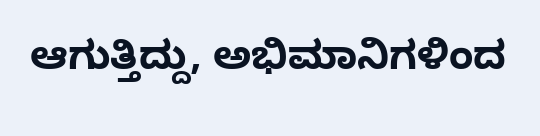ಆಗುತ್ತಿದ್ದು, ಅಭಿಮಾನಿಗಳಿಂದ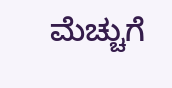ಮೆಚ್ಚುಗೆ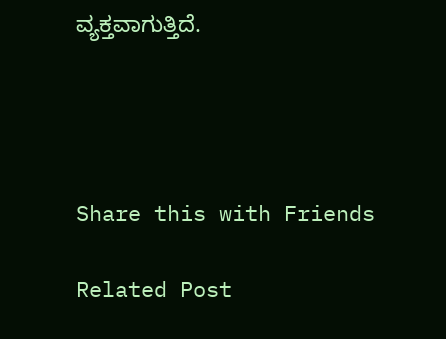ವ್ಯಕ್ತವಾಗುತ್ತಿದೆ.




Share this with Friends

Related Post